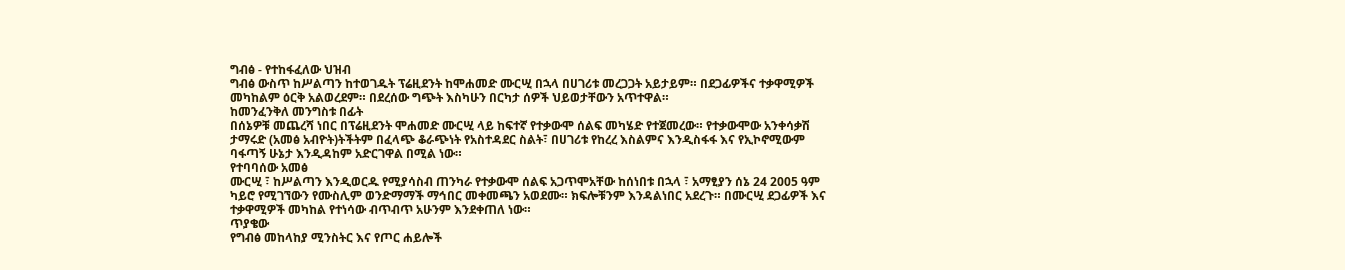ግብፅ - የተከፋፈለው ህዝብ
ግብፅ ውስጥ ከሥልጣን ከተወገዱት ፕሬዚደንት ከሞሐመድ ሙርሢ በኋላ በሀገሪቱ መረጋጋት አይታይም። በደጋፊዎችና ተቃዋሚዎች መካከልም ዕርቅ አልወረደም። በደረሰው ግጭት እስካሁን በርካታ ሰዎች ህይወታቸውን አጥተዋል።
ከመንፈንቅለ መንግስቱ በፊት
በሰኔዎቹ መጨረሻ ነበር በፕሬዚደንት ሞሐመድ ሙርሢ ላይ ከፍተኛ የተቃውሞ ሰልፍ መካሄድ የተጀመረው። የተቃውሞው አንቀሳቃሽ ታማሩድ (አመፅ አብዮት)ትችትም በፈላጭ ቆራጭነት የአስተዳደር ስልት፣ በሀገሪቱ የከረረ እስልምና እንዲስፋፋ እና የኢኮኖሚውም ባፋጣኝ ሁኔታ እንዲዳከም አድርገዋል በሚል ነው።
የተባባሰው አመፅ
ሙርሢ ፣ ከሥልጣን እንዲወርዱ የሚያሳስብ ጠንካራ የተቃውሞ ሰልፍ አጋጥሞአቸው ከሰነበቱ በኋላ ፣ አማፂያን ሰኔ 24 2005 ዓም ካይሮ የሚገኘውን የሙስሊም ወንድማማች ማኅበር መቀመጫን አወደሙ። ክፍሎቹንም እንዳልነበር አደረጉ። በሙርሢ ደጋፊዎች እና ተቃዋሚዎች መካከል የተነሳው ብጥብጥ አሁንም እንደቀጠለ ነው።
ጥያቄው
የግብፅ መከላከያ ሚንስትር እና የጦር ሐይሎች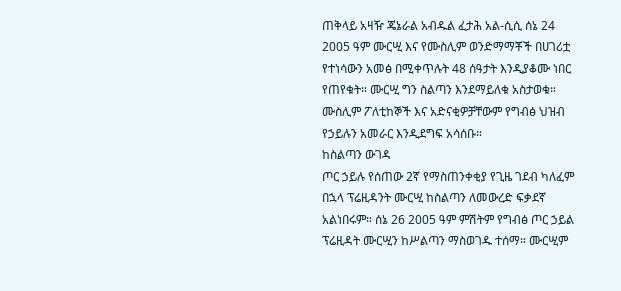ጠቅላይ አዛዥ ጄኔራል አብዱል ፈታሕ አል-ሲሲ ሰኔ 24 2005 ዓም ሙርሢ እና የሙስሊም ወንድማማቾች በሀገሪቷ የተነሳውን አመፅ በሚቀጥሉት 48 ሰዓታት እንዲያቆሙ ነበር የጠየቁት። ሙርሢ ግን ስልጣን እንደማይለቁ አስታወቁ። ሙስሊም ፖለቲከኞች እና አድናቂዎቻቸውም የግብፅ ህዝብ የኃይሉን አመራር እንዲደግፍ አሳሰቡ።
ከስልጣን ውገዳ
ጦር ኃይሉ የሰጠው 2ኛ የማስጠንቀቂያ የጊዜ ገደብ ካለፈም በኋላ ፕሬዚዳንት ሙርሢ ከስልጣን ለመውረድ ፍቃደኛ አልነበሩም። ሰኔ 26 2005 ዓም ምሽትም የግብፅ ጦር ኃይል ፕሬዚዳት ሙርሢን ከሥልጣን ማስወገዱ ተሰማ። ሙርሢም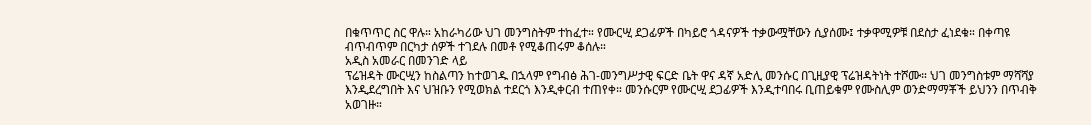በቁጥጥር ስር ዋሉ። አከራካሪው ህገ መንግስትም ተከፈተ። የሙርሢ ደጋፊዎች በካይሮ ጎዳናዎች ተቃውሟቸውን ሲያሰሙ፤ ተቃዋሚዎቹ በደስታ ፈነደቁ። በቀጣዩ ብጥብጥም በርካታ ሰዎች ተገደሉ በመቶ የሚቆጠሩም ቆሰሉ።
አዲስ አመራር በመንገድ ላይ
ፕሬዝዳት ሙርሢን ከስልጣን ከተወገዱ በኋላም የግብፅ ሕገ-መንግሥታዊ ፍርድ ቤት ዋና ዳኛ አድሊ መንሱር በጊዚያዊ ፕሬዝዳትነት ተሾሙ። ህገ መንግስቱም ማሻሻያ እንዲደረግበት እና ህዝቡን የሚወክል ተደርጎ እንዲቀርብ ተጠየቀ። መንሱርም የሙርሢ ደጋፊዎች እንዲተባበሩ ቢጠይቁም የሙስሊም ወንድማማቾች ይህንን በጥብቅ አወገዙ።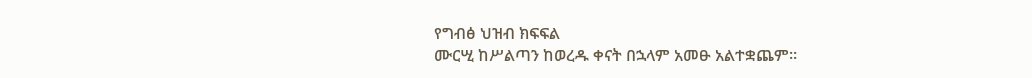የግብፅ ህዝብ ክፍፍል
ሙርሢ ከሥልጣን ከወረዱ ቀናት በኋላም አመፁ አልተቋጨም።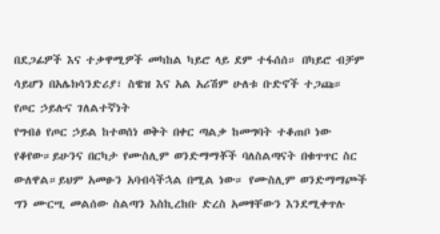በደጋፊዎች እና ተቃዋሚዎች መካከል ካይሮ ላይ ደም ተፋሰሰ። በካይሮ ብቻም ሳይሆን በአሌክሳንድሪያ፣ ስዌዝ እና አል አሪሽም ሁለቱ ቡድኖች ተጋጩ።
የጦር ኃይሉና ገለልተኛነት
የግብፅ የጦር ኃይል ከተወሰነ ወቅት በቀር ጣልቃ ከመግባት ተቆጠቦ ነው የቆየው።ይሁንና በርካታ የሙስሊም ወንድማማቾች ባለስልጣናት በቁጥጥር ስር ውለዋል።ይህም አመፁን አባብሳችኋል በሚል ነው። የሙስሊም ወንድማማጮች ግን ሙርሢ መልሰው ስልጣን እስኪረከቡ ድረስ አመፃቸውን እንደሚቀጥሉ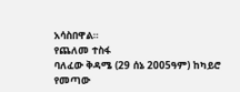አሳስበዋል።
የጨለመ ተስፋ
ባለፈው ቅዳሜ (29 ሰኔ 2005ዓም) ከካይሮ የመጣው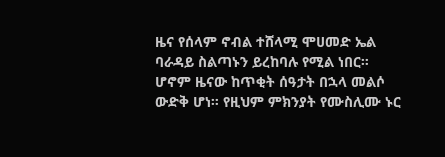ዜና የሰላም ኖብል ተሸላሚ ሞሀመድ ኤል ባራዳይ ስልጣኑን ይረከባሉ የሚል ነበር። ሆኖም ዜናው ከጥቂት ሰዓታት በኋላ መልሶ ውድቅ ሆነ። የዚህም ምክንያት የሙስሊሙ ኑር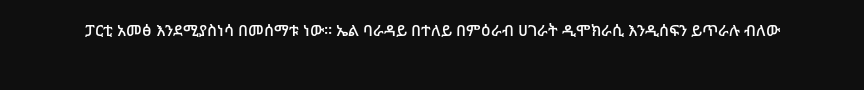ፓርቲ አመፅ እንደሚያስነሳ በመሰማቱ ነው። ኤል ባራዳይ በተለይ በምዕራብ ሀገራት ዲሞክራሲ እንዲሰፍን ይጥራሉ ብለው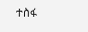ተስፋ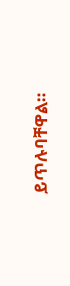ይጥሉባቸዋል።